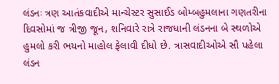લંડનઃ ત્રણ આતંકવાદીએ માન્ચેસ્ટર સુસાઈડ બોમ્બહુમલાના ગણતરીના દિવસોમાં જ ત્રીજી જૂન, શનિવારે રાત્રે રાજધાની લંડનના બે સ્થળોએ હુમલો કરી ભયનો માહોલ ફેલાવી દીધો છે. ત્રાસવાદીઓએ સૌ પહેલા લંડન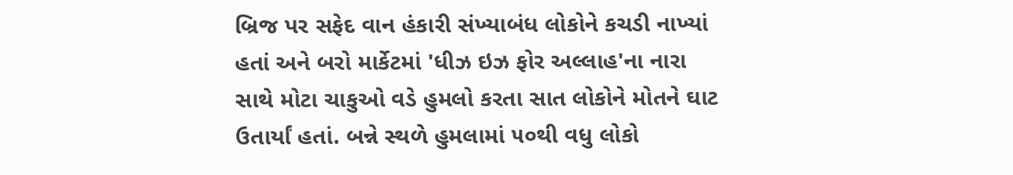બ્રિજ પર સફેદ વાન હંકારી સંખ્યાબંધ લોકોને કચડી નાખ્યાં હતાં અને બરો માર્કેટમાં 'ધીઝ ઇઝ ફોર અલ્લાહ'ના નારા સાથે મોટા ચાકુઓ વડે હુમલો કરતા સાત લોકોને મોતને ઘાટ ઉતાર્યાં હતાં. બન્ને સ્થળે હુમલામાં ૫૦થી વધુ લોકો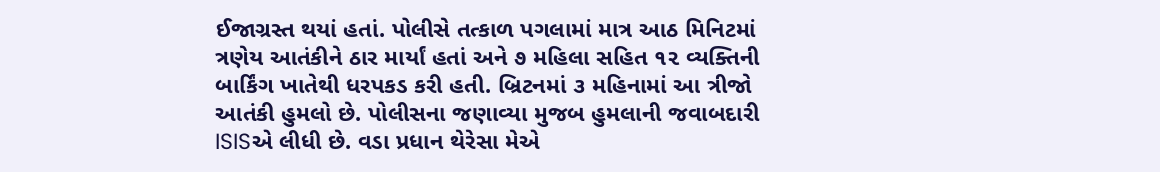ઈજાગ્રસ્ત થયાં હતાં. પોલીસે તત્કાળ પગલામાં માત્ર આઠ મિનિટમાં ત્રણેય આતંકીને ઠાર માર્યાં હતાં અને ૭ મહિલા સહિત ૧૨ વ્યક્તિની બાર્કિંગ ખાતેથી ધરપકડ કરી હતી. બ્રિટનમાં ૩ મહિનામાં આ ત્રીજો આતંકી હુમલો છે. પોલીસના જણાવ્યા મુજબ હુમલાની જવાબદારી ISISએ લીધી છે. વડા પ્રધાન થેરેસા મેએ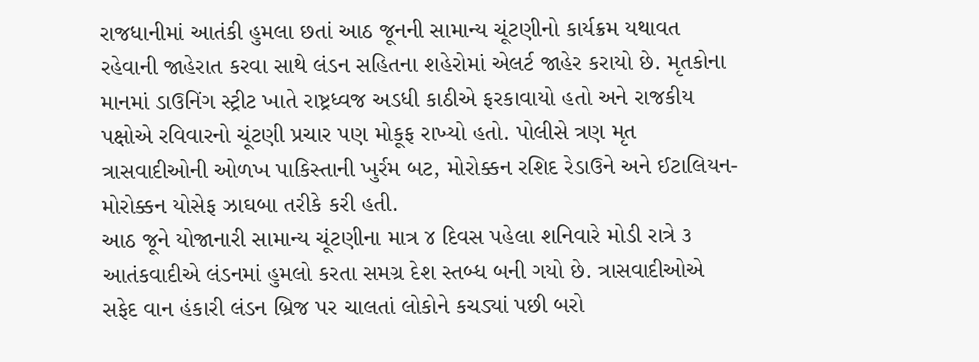રાજધાનીમાં આતંકી હુમલા છતાં આઠ જૂનની સામાન્ય ચૂંટણીનો કાર્યક્રમ યથાવત રહેવાની જાહેરાત કરવા સાથે લંડન સહિતના શહેરોમાં એલર્ટ જાહેર કરાયો છે. મૃતકોના માનમાં ડાઉનિંગ સ્ટ્રીટ ખાતે રાષ્ટ્રધ્વજ અડધી કાઠીએ ફરકાવાયો હતો અને રાજકીય પક્ષોએ રવિવારનો ચૂંટણી પ્રચાર પણ મોકૂફ રાખ્યો હતો. પોલીસે ત્રણ મૃત ત્રાસવાદીઓની ઓળખ પાકિસ્તાની ખુર્રમ બટ, મોરોક્કન રશિદ રેડાઉને અને ઈટાલિયન-મોરોક્કન યોસેફ ઝાઘબા તરીકે કરી હતી.
આઠ જૂને યોજાનારી સામાન્ય ચૂંટણીના માત્ર ૪ દિવસ પહેલા શનિવારે મોડી રાત્રે ૩ આતંકવાદીએ લંડનમાં હુમલો કરતા સમગ્ર દેશ સ્તબ્ધ બની ગયો છે. ત્રાસવાદીઓએ સફેદ વાન હંકારી લંડન બ્રિજ પર ચાલતાં લોકોને કચડ્યાં પછી બરો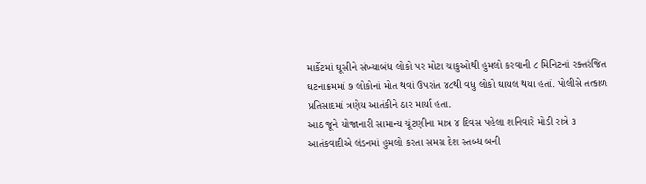માર્કેટમાં ઘૂસીને સંખ્યાબંધ લોકો પર મોટા ચાકુઓથી હુમલો કરવાની ૮ મિનિટનાં રક્તરંજિત ઘટનાક્રમમાં ૭ લોકોનાં મોત થવાં ઉપરાંત ૪૮થી વધુ લોકો ઘાયલ થયા હતાં. પોલીસે તત્કાળ પ્રતિસાદમાં ત્રણેય આતંકીને ઠાર માર્યા હતા.
આઠ જૂને યોજાનારી સામાન્ય ચૂંટણીના માત્ર ૪ દિવસ પહેલા શનિવારે મોડી રાત્રે ૩ આતંકવાદીએ લંડનમાં હુમલો કરતા સમગ્ર દેશ સ્તબ્ધ બની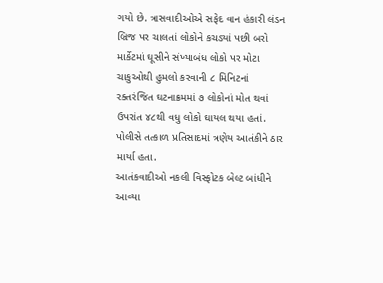ગયો છે. ત્રાસવાદીઓએ સફેદ વાન હંકારી લંડન બ્રિજ પર ચાલતાં લોકોને કચડ્યાં પછી બરો માર્કેટમાં ઘૂસીને સંખ્યાબંધ લોકો પર મોટા ચાકુઓથી હુમલો કરવાની ૮ મિનિટનાં રક્તરંજિત ઘટનાક્રમમાં ૭ લોકોનાં મોત થવાં ઉપરાંત ૪૮થી વધુ લોકો ઘાયલ થયા હતાં. પોલીસે તત્કાળ પ્રતિસાદમાં ત્રણેય આતંકીને ઠાર માર્યા હતા.
આતંકવાદીઓ નકલી વિસ્ફોટક બેલ્ટ બાંધીને આવ્યા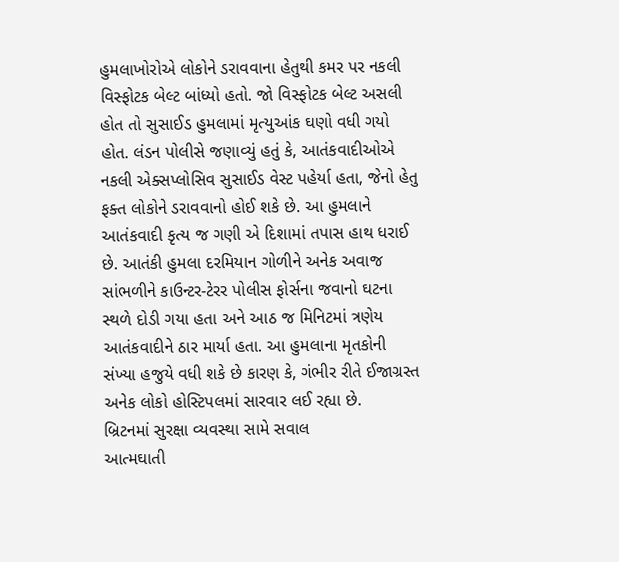હુમલાખોરોએ લોકોને ડરાવવાના હેતુથી કમર પર નકલી વિસ્ફોટક બેલ્ટ બાંધ્યો હતો. જો વિસ્ફોટક બેલ્ટ અસલી હોત તો સુસાઈડ હુમલામાં મૃત્યુઆંક ઘણો વધી ગયો હોત. લંડન પોલીસે જણાવ્યું હતું કે, આતંકવાદીઓએ નકલી એક્સપ્લોસિવ સુસાઈડ વેસ્ટ પહેર્યા હતા, જેનો હેતુ ફક્ત લોકોને ડરાવવાનો હોઈ શકે છે. આ હુમલાને આતંકવાદી કૃત્ય જ ગણી એ દિશામાં તપાસ હાથ ધરાઈ છે. આતંકી હુમલા દરમિયાન ગોળીને અનેક અવાજ સાંભળીને કાઉન્ટર-ટેરર પોલીસ ફોર્સના જવાનો ઘટના સ્થળે દોડી ગયા હતા અને આઠ જ મિનિટમાં ત્રણેય આતંકવાદીને ઠાર માર્યા હતા. આ હુમલાના મૃતકોની સંખ્યા હજુયે વધી શકે છે કારણ કે, ગંભીર રીતે ઈજાગ્રસ્ત અનેક લોકો હોસ્ટિપલમાં સારવાર લઈ રહ્યા છે.
બ્રિટનમાં સુરક્ષા વ્યવસ્થા સામે સવાલ
આત્મઘાતી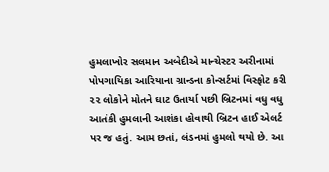હુમલાખોર સલમાન અબેદીએ માન્ચેસ્ટર અરીનામાં પોપગાયિકા આરિયાના ગ્રાન્ડના કોન્સર્ટમાં વિસ્ફોટ કરી ૨૨ લોકોને મોતને ઘાટ ઉતાર્યા પછી બ્રિટનમાં વધુ વધુ આતંકી હુમલાની આશંકા હોવાથી બ્રિટન હાઈ એલર્ટ પર જ હતું. આમ છતાં, લંડનમાં હુમલો થયો છે. આ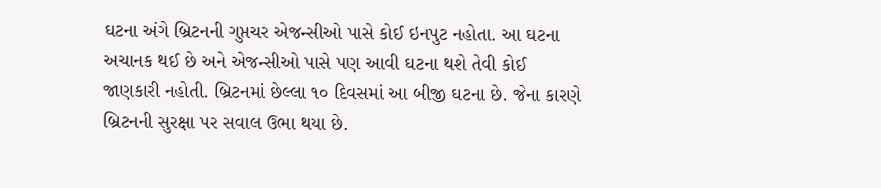ઘટના અંગે બ્રિટનની ગુપ્તચર એજન્સીઓ પાસે કોઈ ઇનપુટ નહોતા. આ ઘટના અચાનક થઈ છે અને એજન્સીઓ પાસે પણ આવી ઘટના થશે તેવી કોઈ જાણકારી નહોતી. બ્રિટનમાં છેલ્લા ૧૦ દિવસમાં આ બીજી ઘટના છે. જેના કારણે બ્રિટનની સુરક્ષા પર સવાલ ઉભા થયા છે.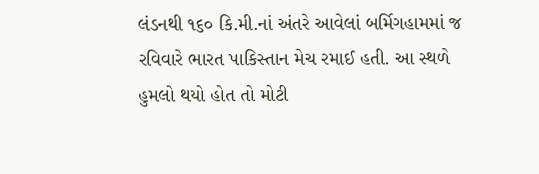લંડનથી ૧૬૦ કિ.મી.નાં અંતરે આવેલાં બર્મિગહામમાં જ રવિવારે ભારત પાકિસ્તાન મેચ રમાઈ હતી. આ સ્થળે હુમલો થયો હોત તો મોટી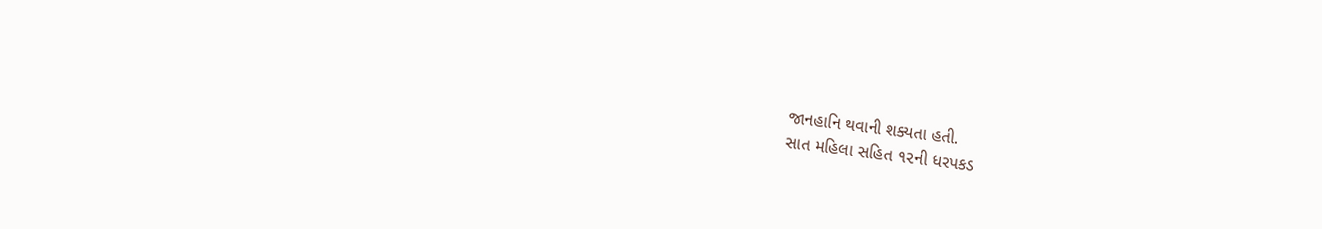જાનહાનિ થવાની શક્યતા હતી.
સાત મહિલા સહિત ૧૨ની ધરપકડ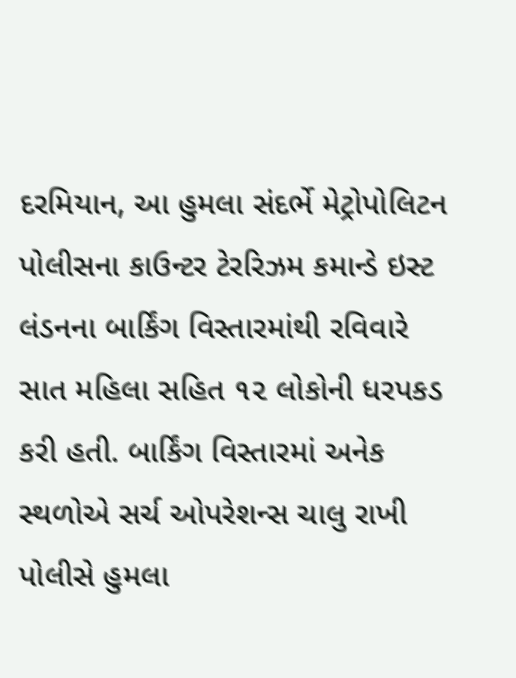દરમિયાન, આ હુમલા સંદર્ભે મેટ્રોપોલિટન પોલીસના કાઉન્ટર ટેરરિઝમ કમાન્ડે ઇસ્ટ લંડનના બાર્કિંગ વિસ્તારમાંથી રવિવારે સાત મહિલા સહિત ૧૨ લોકોની ધરપકડ કરી હતી. બાર્કિંગ વિસ્તારમાં અનેક સ્થળોએ સર્ચ ઓપરેશન્સ ચાલુ રાખી પોલીસે હુમલા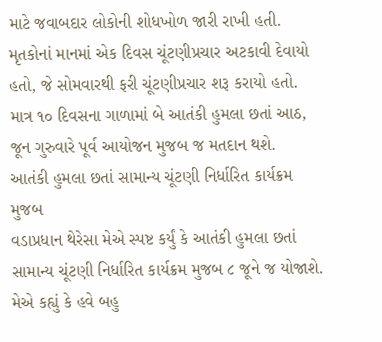માટે જવાબદાર લોકોની શોધખોળ જારી રાખી હતી. મૃતકોનાં માનમાં એક દિવસ ચૂંટણીપ્રચાર અટકાવી દેવાયો હતો, જે સોમવારથી ફરી ચૂંટણીપ્રચાર શરૂ કરાયો હતો. માત્ર ૧૦ દિવસના ગાળામાં બે આતંકી હુમલા છતાં આઠ, જૂન ગુરુવારે પૂર્વ આયોજન મુજબ જ મતદાન થશે.
આતંકી હુમલા છતાં સામાન્ય ચૂંટણી નિર્ધારિત કાર્યક્રમ મુજબ
વડાપ્રધાન થેરેસા મેએ સ્પષ્ટ કર્યું કે આતંકી હુમલા છતાં સામાન્ય ચૂંટણી નિર્ધારિત કાર્યક્રમ મુજબ ૮ જૂને જ યોજાશે. મેએ કહ્યું કે હવે બહુ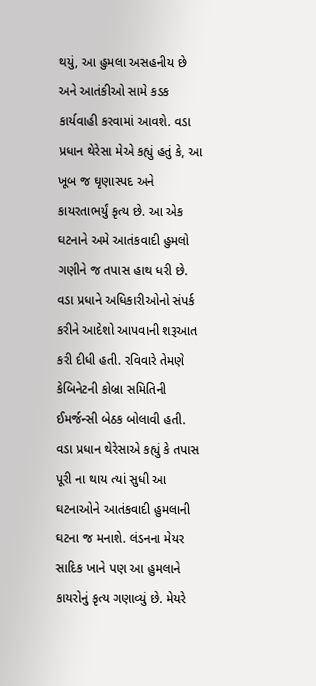થયું, આ હુમલા અસહનીય છે અને આતંકીઓ સામે કડક કાર્યવાહી કરવામાં આવશે. વડા પ્રધાન થેરેસા મેએ કહ્યું હતું કે, આ ખૂબ જ ઘૃણાસ્પદ અને કાયરતાભર્યું કૃત્ય છે. આ એક ઘટનાને અમે આતંકવાદી હુમલો ગણીને જ તપાસ હાથ ધરી છે. વડા પ્રધાને અધિકારીઓનો સંપર્ક કરીને આદેશો આપવાની શરૂઆત કરી દીધી હતી. રવિવારે તેમણે કેબિનેટની કોબ્રા સમિતિની ઈમર્જન્સી બેઠક બોલાવી હતી. વડા પ્રધાન થેરેસાએ કહ્યું કે તપાસ પૂરી ના થાય ત્યાં સુધી આ ઘટનાઓને આતંકવાદી હુમલાની ઘટના જ મનાશે. લંડનના મેયર સાદિક ખાને પણ આ હુમલાને કાયરોનું કૃત્ય ગણાવ્યું છે. મેયરે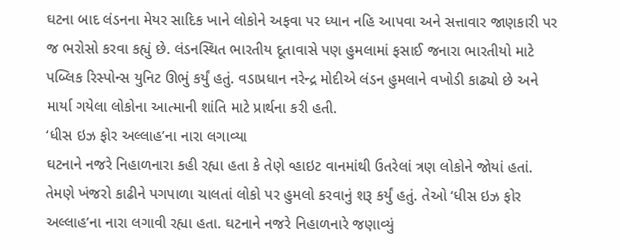ઘટના બાદ લંડનના મેયર સાદિક ખાને લોકોને અફવા પર ધ્યાન નહિ આપવા અને સત્તાવાર જાણકારી પર જ ભરોસો કરવા કહ્યું છે. લંડનસ્થિત ભારતીય દૂતાવાસે પણ હુમલામાં ફસાઈ જનારા ભારતીયો માટે પબ્લિક રિસ્પોન્સ યુનિટ ઊભું કર્યું હતું. વડાપ્રધાન નરેન્દ્ર મોદીએ લંડન હુમલાને વખોડી કાઢ્યો છે અને માર્યા ગયેલા લોકોના આત્માની શાંતિ માટે પ્રાર્થના કરી હતી.
‘ધીસ ઇઝ ફોર અલ્લાહ’ના નારા લગાવ્યા
ઘટનાને નજરે નિહાળનારા કહી રહ્યા હતા કે તેણે વ્હાઇટ વાનમાંથી ઉતરેલાં ત્રણ લોકોને જોયાં હતાં. તેમણે ખંજરો કાઢીને પગપાળા ચાલતાં લોકો પર હુમલો કરવાનું શરૂ કર્યું હતું. તેઓ ‘ધીસ ઇઝ ફોર અલ્લાહ’ના નારા લગાવી રહ્યા હતા. ઘટનાને નજરે નિહાળનારે જણાવ્યું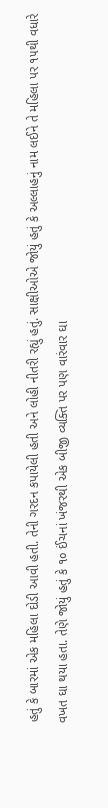હતું કે બારમાં એક મહિલા દોડી આવી હતી. તેની ગરદન કપાયેલી હતી અને લોહી નીતરી રહ્યું હતું. સાક્ષીઓએ જોયું હતું કે અલ્લાહનું નામ લઈને તે મહિલા પર ૧૫થી વધારે વખત ઘા થયા હતા. તેણે જોયું હતું કે ૧૦ ઈંચનાં ખંજરથી એક બીજી વ્યક્તિ પર પણ વારંવાર ઘા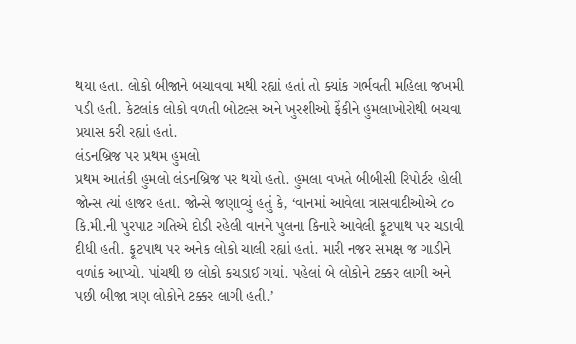થયા હતા. લોકો બીજાને બચાવવા મથી રહ્યાં હતાં તો ક્યાંક ગર્ભવતી મહિલા જખમી પડી હતી. કેટલાંક લોકો વળતી બોટલ્સ અને ખુરશીઓ ફેંકીને હુમલાખોરોથી બચવા પ્રયાસ કરી રહ્યાં હતાં.
લંડનબ્રિજ પર પ્રથમ હુમલો
પ્રથમ આતંકી હુમલો લંડનબ્રિજ પર થયો હતો. હુમલા વખતે બીબીસી રિપોર્ટર હોલી જોન્સ ત્યાં હાજર હતા. જોન્સે જણાવ્યું હતું કે, ‘વાનમાં આવેલા ત્રાસવાદીઓએ ૮૦ કિ.મી.ની પુરપાટ ગતિએ દોડી રહેલી વાનને પુલના કિનારે આવેલી ફૂટપાથ પર ચડાવી દીધી હતી. ફૂટપાથ પર અનેક લોકો ચાલી રહ્યાં હતાં. મારી નજર સમક્ષ જ ગાડીને વળાંક આપ્યો. પાંચથી છ લોકો કચડાઈ ગયાં. પહેલાં બે લોકોને ટક્કર લાગી અને પછી બીજા ત્રણ લોકોને ટક્કર લાગી હતી.’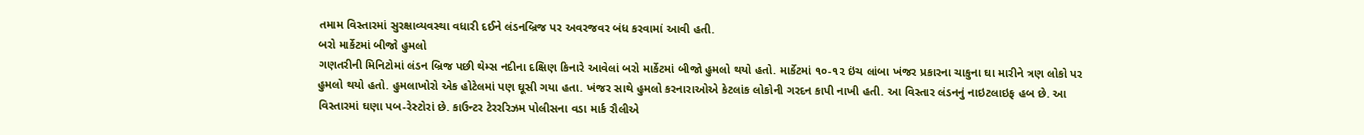તમામ વિસ્તારમાં સુરક્ષાવ્યવસ્થા વધારી દઈને લંડનબ્રિજ પર અવરજવર બંધ કરવામાં આવી હતી.
બરો માર્કેટમાં બીજો હુમલો
ગણતરીની મિનિટોમાં લંડન બ્રિજ પછી થેમ્સ નદીના દક્ષિણ કિનારે આવેલાં બરો માર્કેટમાં બીજો હુમલો થયો હતો. માર્કેટમાં ૧૦-૧૨ ઇંચ લાંબા ખંજર પ્રકારના ચાકુના ઘા મારીને ત્રણ લોકો પર હુમલો થયો હતો. હુમલાખોરો એક હોટેલમાં પણ ઘૂસી ગયા હતા. ખંજર સાથે હુમલો કરનારાઓએ કેટલાંક લોકોની ગરદન કાપી નાખી હતી. આ વિસ્તાર લંડનનું નાઇટલાઇફ હબ છે. આ વિસ્તારમાં ઘણા પબ-રેસ્ટોરાં છે. કાઉન્ટર ટેરરરિઝમ પોલીસના વડા માર્ક રૌલીએ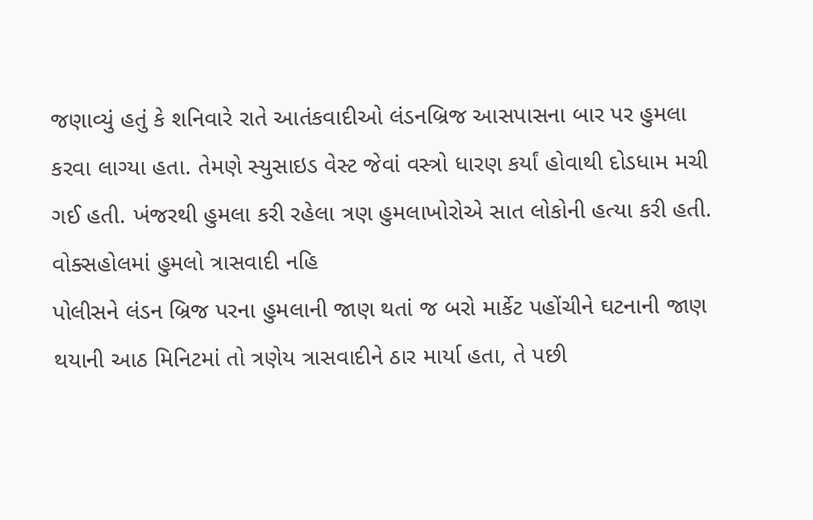જણાવ્યું હતું કે શનિવારે રાતે આતંકવાદીઓ લંડનબ્રિજ આસપાસના બાર પર હુમલા કરવા લાગ્યા હતા. તેમણે સ્યુસાઇડ વેસ્ટ જેવાં વસ્ત્રો ધારણ કર્યાં હોવાથી દોડધામ મચી ગઈ હતી. ખંજરથી હુમલા કરી રહેલા ત્રણ હુમલાખોરોએ સાત લોકોની હત્યા કરી હતી.
વોક્સહોલમાં હુમલો ત્રાસવાદી નહિ
પોલીસને લંડન બ્રિજ પરના હુમલાની જાણ થતાં જ બરો માર્કેટ પહોંચીને ઘટનાની જાણ થયાની આઠ મિનિટમાં તો ત્રણેય ત્રાસવાદીને ઠાર માર્યા હતા, તે પછી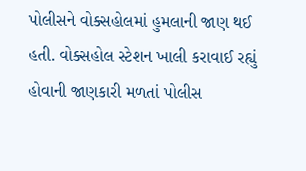પોલીસને વોક્સહોલમાં હુમલાની જાણ થઈ હતી. વોક્સહોલ સ્ટેશન ખાલી કરાવાઈ રહ્યું હોવાની જાણકારી મળતાં પોલીસ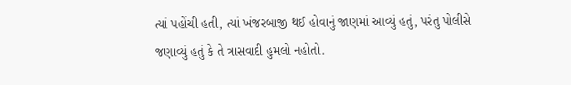ત્યાં પહોંચી હતી, ત્યાં ખંજરબાજી થઈ હોવાનું જાણમાં આવ્યું હતું, પરંતુ પોલીસે જણાવ્યું હતું કે તે ત્રાસવાદી હુમલો નહોતો.